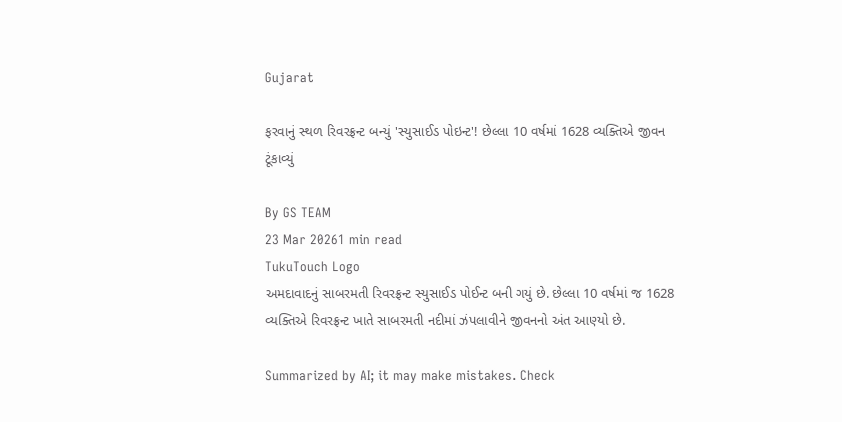Gujarat

ફરવાનું સ્થળ રિવરફ્રન્ટ બન્યું 'સ્યુસાઈડ પોઇન્ટ'! છેલ્લા 10 વર્ષમાં 1628 વ્યક્તિએ જીવન ટૂંકાવ્યું

By GS TEAM
23 Mar 20261 min read
TukuTouch Logo
અમદાવાદનું સાબરમતી રિવરફ્રન્ટ સ્યુસાઈડ પોઈન્ટ બની ગયું છે. છેલ્લા 10 વર્ષમાં જ 1628 વ્યક્તિએ રિવરફ્રન્ટ ખાતે સાબરમતી નદીમાં ઝંપલાવીને જીવનનો અંત આણ્યો છે.

Summarized by AI; it may make mistakes. Check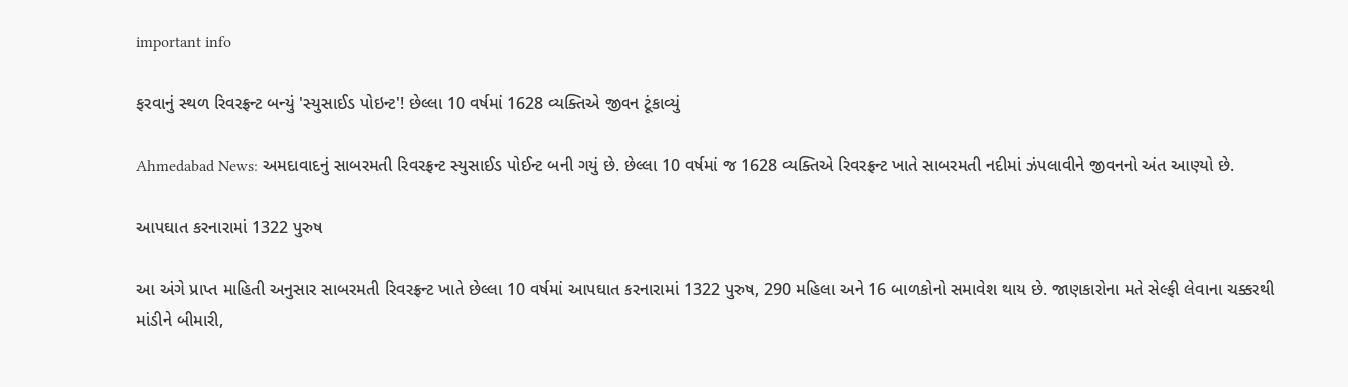important info

ફરવાનું સ્થળ રિવરફ્રન્ટ બન્યું 'સ્યુસાઈડ પોઇન્ટ'! છેલ્લા 10 વર્ષમાં 1628 વ્યક્તિએ જીવન ટૂંકાવ્યું

Ahmedabad News: અમદાવાદનું સાબરમતી રિવરફ્રન્ટ સ્યુસાઈડ પોઈન્ટ બની ગયું છે. છેલ્લા 10 વર્ષમાં જ 1628 વ્યક્તિએ રિવરફ્રન્ટ ખાતે સાબરમતી નદીમાં ઝંપલાવીને જીવનનો અંત આણ્યો છે.

આપઘાત કરનારામાં 1322 પુરુષ

આ અંગે પ્રાપ્ત માહિતી અનુસાર સાબરમતી રિવરફ્રન્ટ ખાતે છેલ્લા 10 વર્ષમાં આપઘાત કરનારામાં 1322 પુરુષ, 290 મહિલા અને 16 બાળકોનો સમાવેશ થાય છે. જાણકારોના મતે સેલ્ફી લેવાના ચક્કરથી માંડીને બીમારી,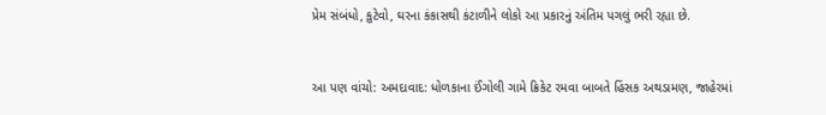પ્રેમ સંબંધો, કુટેવો, ઘરના કંકાસથી કંટાળીને લોકો આ પ્રકારનું અંતિમ પગલું ભરી રહ્યા છે.


આ પણ વાંચો: અમદાવાદ: ધોળકાના ઈંગોલી ગામે ક્રિકેટ રમવા બાબતે હિંસક અથડામણ, જાહેરમાં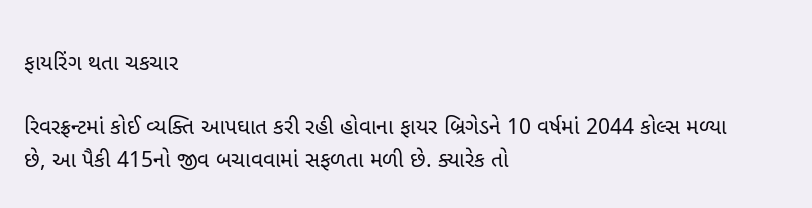ફાયરિંગ થતા ચકચાર

રિવરફ્રન્ટમાં કોઈ વ્યક્તિ આપઘાત કરી રહી હોવાના ફાયર બ્રિગેડને 10 વર્ષમાં 2044 કોલ્સ મળ્યા છે, આ પૈકી 415નો જીવ બચાવવામાં સફળતા મળી છે. ક્યારેક તો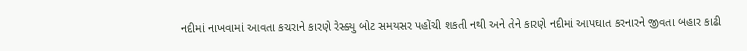નદીમાં નાખવામાં આવતા કચરાને કારણે રેસ્ક્યુ બોટ સમયસર પહોંચી શકતી નથી અને તેને કારણે નદીમાં આપઘાત કરનારને જીવતા બહાર કાઢી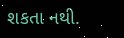શકતા નથી.